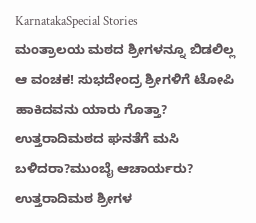KarnatakaSpecial Stories
ಮಂತ್ರಾಲಯ ಮಠದ ಶ್ರೀಗಳನ್ನೂ ಬಿಡಲಿಲ್ಲ ಆ ವಂಚಕ! ಸುಭದೇಂದ್ರ ಶ್ರೀಗಳಿಗೆ ಟೋಪಿ ಹಾಕಿದವನು ಯಾರು ಗೊತ್ತಾ? ಉತ್ತರಾದಿಮಠದ ಘನತೆಗೆ ಮಸಿ ಬಳಿದರಾ?ಮುಂಬೈ ಆಚಾರ್ಯರು?
ಉತ್ತರಾದಿಮಠ ಶ್ರೀಗಳ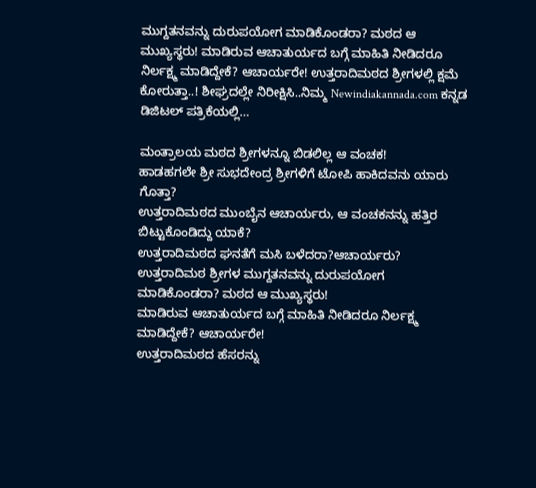ಮುಗ್ದತನವನ್ನು ದುರುಪಯೋಗ ಮಾಡಿಕೊಂಡರಾ? ಮಠದ ಆ ಮುಖ್ಯಸ್ಥರು! ಮಾಡಿರುವ ಆಚಾತುರ್ಯದ ಬಗ್ಗೆ ಮಾಹಿತಿ ನೀಡಿದರೂ ನಿರ್ಲಕ್ಷ್ಮ ಮಾಡಿದ್ದೇಕೆ? ಆಚಾರ್ಯರೇ! ಉತ್ತರಾದಿಮಠದ ಶ್ರೀಗಳಲ್ಲಿ ಕ್ಷಮೆ ಕೋರುತ್ತಾ..! ಶೀಘ್ರದಲ್ಲೇ ನಿರೀಕ್ಷಿಸಿ..ನಿಮ್ಮ Newindiakannada.com ಕನ್ನಡ ಡಿಜಿಟಲ್ ಪತ್ರಿಕೆಯಲ್ಲಿ…

ಮಂತ್ರಾಲಯ ಮಠದ ಶ್ರೀಗಳನ್ನೂ ಬಿಡಲಿಲ್ಲ ಆ ವಂಚಕ!
ಹಾಡಹಗಲೇ ಶ್ರೀ ಸುಭದೇಂದ್ರ ಶ್ರೀಗಳಿಗೆ ಟೋಪಿ ಹಾಕಿದವನು ಯಾರು ಗೊತ್ತಾ?
ಉತ್ತರಾದಿಮಠದ ಮುಂಬೈನ ಆಚಾರ್ಯರು, ಆ ವಂಚಕನನ್ನು ಹತ್ತಿರ ಬಿಟ್ಟುಕೊಂಡಿದ್ದು ಯಾಕೆ?
ಉತ್ತರಾದಿಮಠದ ಘನತೆಗೆ ಮಸಿ ಬಳೆದರಾ?ಆಚಾರ್ಯರು?
ಉತ್ತರಾದಿಮಠ ಶ್ರೀಗಳ ಮುಗ್ದತನವನ್ನು ದುರುಪಯೋಗ ಮಾಡಿಕೊಂಡರಾ? ಮಠದ ಆ ಮುಖ್ಯಸ್ಥರು!
ಮಾಡಿರುವ ಆಚಾತುರ್ಯದ ಬಗ್ಗೆ ಮಾಹಿತಿ ನೀಡಿದರೂ ನಿರ್ಲಕ್ಷ್ಮ ಮಾಡಿದ್ದೇಕೆ? ಆಚಾರ್ಯರೇ!
ಉತ್ತರಾದಿಮಠದ ಹೆಸರನ್ನು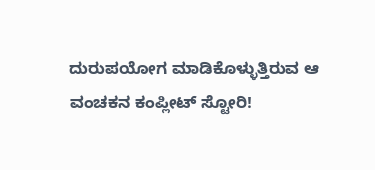ದುರುಪಯೋಗ ಮಾಡಿಕೊಳ್ಳುತ್ತಿರುವ ಆ ವಂಚಕನ ಕಂಪ್ಲೀಟ್ ಸ್ಟೋರಿ!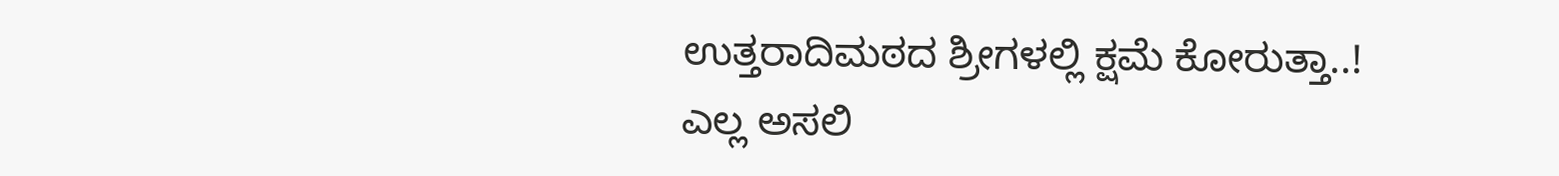ಉತ್ತರಾದಿಮಠದ ಶ್ರೀಗಳಲ್ಲಿ ಕ್ಷಮೆ ಕೋರುತ್ತಾ..!
ಎಲ್ಲ ಅಸಲಿ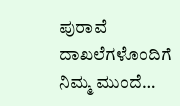ಪುರಾವೆ ದಾಖಲೆಗಳೊಂದಿಗೆ ನಿಮ್ಮ ಮುಂದೆ…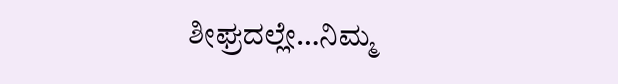ಶೀಘ್ರದಲ್ಲೇ…ನಿಮ್ಮ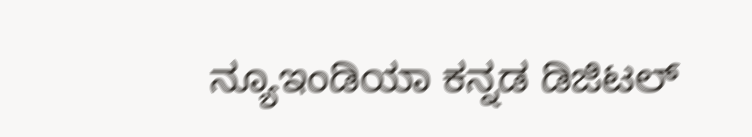ನ್ಯೂಇಂಡಿಯಾ ಕನ್ನಡ ಡಿಜಿಟಲ್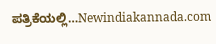ಪತ್ರಿಕೆಯಲ್ಲಿ…Newindiakannada.com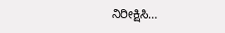ನಿರೀಕ್ಷಿಸಿ…